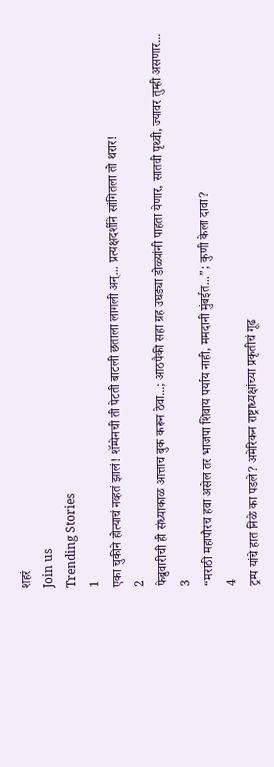शहरं
Join us
Trending Stories
1
एका चुकीने होत्याचं नव्हतं झालं! शॅम्पेनची ती पेटती बाटली छताला लागली अन्... प्रत्यक्षदर्शीने सांगितला तो थरार!
2
फेब्रुवारीची ही संध्याकाळ आत्ताच बुक करून ठेवा...; आठपैकी सहा ग्रह उघड्या डोळ्यांनी पाहता येणार, सातवी पृथ्वी, ज्यावर तुम्ही असणार...
3
“मराठी महापौरच हवा असेल तर भाजपा शिवाय पर्याय नाही, ममदानी मुंबईत...”; कुणी केला दावा?
4
ट्रम्प यांचे हात निळे का पडले? अमेरिकन राष्ट्राध्यक्षांच्या प्रकृतीचं गूढ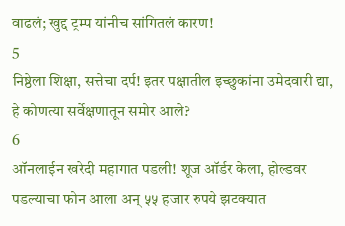वाढलं; खुद्द ट्रम्प यांनीच सांगितलं कारण!
5
निष्ठेला शिक्षा, सत्तेचा दर्प! इतर पक्षातील इच्छुकांना उमेदवारी द्या, हे कोणत्या सर्वेक्षणातून समोर आले?
6
ऑनलाईन खरेदी महागात पडली! शूज ऑर्डर केला, होल्डवर पडल्याचा फोन आला अन् ५५ हजार रुपये झटक्यात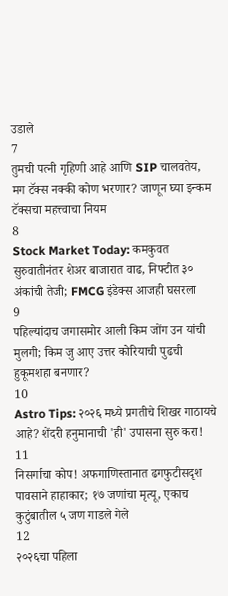उडाले
7
तुमची पत्नी गृहिणी आहे आणि SIP चालवतेय, मग टॅक्स नक्की कोण भरणार? जाणून घ्या इन्कम टॅक्सचा महत्त्वाचा नियम
8
Stock Market Today: कमकुवत सुरुवातीनंतर शेअर बाजारात वाढ, निफ्टीत ३० अंकांची तेजी; FMCG इंडेक्स आजही घसरला
9
पहिल्यांदाच जगासमोर आली किम जोंग उन यांची मुलगी; किम जु आए उत्तर कोरियाची पुढची हुकूमशहा बनणार?
10
Astro Tips: २०२६ मध्ये प्रगतीचे शिखर गाठायचे आहे? शेंदरी हनुमानाची 'ही' उपासना सुरु करा!
11
निसर्गाचा कोप! अफगाणिस्तानात ढगफुटीसदृश पावसाने हाहाकार; १७ जणांचा मृत्यू, एकाच कुटुंबातील ५ जण गाडले गेले
12
२०२६चा पहिला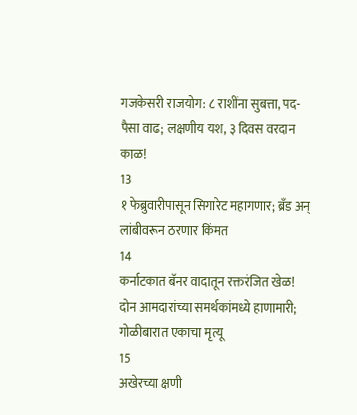गजकेसरी राजयोग: ८ राशींना सुबत्ता, पद-पैसा वाढ; लक्षणीय यश, ३ दिवस वरदान काळ!
13
१ फेब्रुवारीपासून सिगारेट महागणार; ब्रँड अन् लांबीवरून ठरणार किंमत
14
कर्नाटकात बॅनर वादातून रक्तरंजित खेळ! दोन आमदारांच्या समर्थकांमध्ये हाणामारी; गोळीबारात एकाचा मृत्यू
15
अखेरच्या क्षणी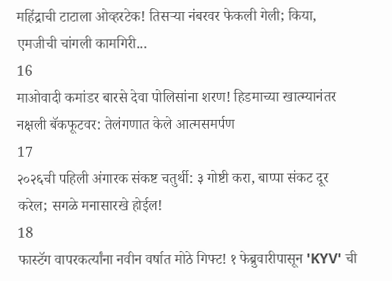महिंद्राची टाटाला ओव्हरटेक! तिसऱ्या नंबरवर फेकली गेली; किया, एमजीची चांगली कामगिरी...
16
माओवादी कमांडर बारसे देवा पोलिसांना शरण! हिडमाच्या खात्म्यानंतर नक्षली बॅकफूटवर: तेलंगणात केले आत्मसमर्पण
17
२०२६ची पहिली अंगारक संकष्ट चतुर्थी: ३ गोष्टी करा, बाप्पा संकट दूर करेल; सगळे मनासारखे होईल!
18
फास्टॅग वापरकर्त्यांना नवीन वर्षात मोठे गिफ्ट! १ फेब्रुवारीपासून 'KYV' ची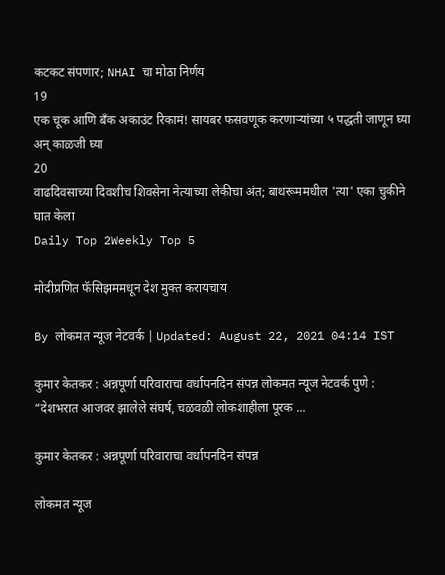कटकट संपणार; NHAI चा मोठा निर्णय
19
एक चूक आणि बँक अकाउंट रिकामं! सायबर फसवणूक करणाऱ्यांच्या ५ पद्धती जाणून घ्या अन् काळजी घ्या
20
वाढदिवसाच्या दिवशीच शिवसेना नेत्याच्या लेकीचा अंत; बाथरूममधील 'त्या' एका चुकीने घात केला
Daily Top 2Weekly Top 5

मोदीप्रणित फॅसिझममधून देश मुक्त करायचाय

By लोकमत न्यूज नेटवर्क | Updated: August 22, 2021 04:14 IST

कुमार केतकर : अन्नपूर्णा परिवाराचा वर्धापनदिन संपन्न लोकमत न्यूज नेटवर्क पुणे : “देशभरात आजवर झालेले संघर्ष, चळवळी लोकशाहीला पूरक ...

कुमार केतकर : अन्नपूर्णा परिवाराचा वर्धापनदिन संपन्न

लोकमत न्यूज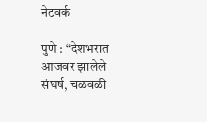नेटवर्क

पुणे : “देशभरात आजवर झालेले संघर्ष, चळवळी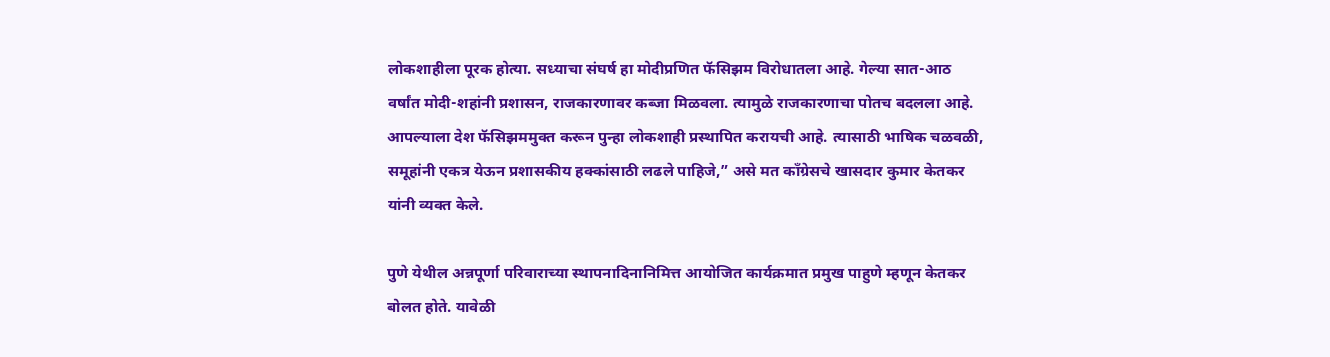लोकशाहीला पूरक होत्या. सध्याचा संघर्ष हा मोदीप्रणित फॅसिझम विरोधातला आहे. गेल्या सात-आठ वर्षांत मोदी-शहांनी प्रशासन, राजकारणावर कब्जा मिळवला. त्यामुळे राजकारणाचा पोतच बदलला आहे. आपल्याला देश फॅसिझममुक्त करून पुन्हा लोकशाही प्रस्थापित करायची आहे. त्यासाठी भाषिक चळवळी, समूहांनी एकत्र येऊन प्रशासकीय हक्कांसाठी लढले पाहिजे,” असे मत कॉंग्रेसचे खासदार कुमार केतकर यांनी व्यक्त केले.

पुणे येथील अन्नपूर्णा परिवाराच्या स्थापनादिनानिमित्त आयोजित कार्यक्रमात प्रमुख पाहुणे म्हणून केतकर बोलत होते. यावेळी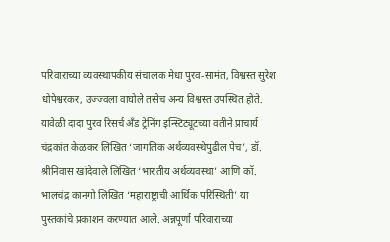परिवाराच्या व्यवस्थापकीय संचालक मेधा पुरव-सामंत, विश्वस्त सुरेश धोपेश्वरकर, उज्ज्वला वाघोले तसेच अन्य विश्वस्त उपस्थित होते. यावेळी दादा पुरव रिसर्च अँड ट्रेनिंग इन्स्टिट्यूटच्या वतीने प्राचार्य चंद्रकांत केळकर लिखित ‘जागतिक अर्थव्यवस्थेपुढील पेच’, डॉ. श्रीनिवास खांदेवाले लिखित ‘भारतीय अर्थव्यवस्था’ आणि कॉ. भालचंद्र कानगो लिखित ‘महाराष्ट्राची आर्थिक परिस्थिती’ या पुस्तकांचे प्रकाशन करण्यात आले. अन्नपूर्णा परिवाराच्या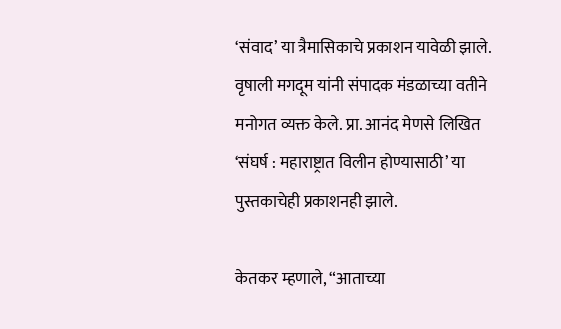‘संवाद’ या त्रैमासिकाचे प्रकाशन यावेळी झाले. वृषाली मगदूम यांनी संपादक मंडळाच्या वतीने मनोगत व्यक्त केले. प्रा. आनंद मेणसे लिखित ‘संघर्ष : महाराष्ट्रात विलीन होण्यासाठी’ या पुस्तकाचेही प्रकाशनही झाले.

केतकर म्हणाले, “आताच्या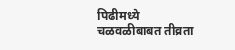पिढीमध्ये चळवळीबाबत तीव्रता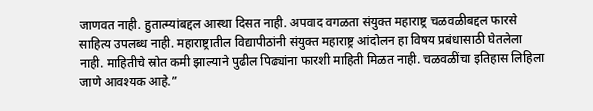जाणवत नाही. हुतात्म्यांबद्दल आस्था दिसत नाही. अपवाद वगळता संयुक्त महाराष्ट्र चळवळीबद्दल फारसे साहित्य उपलब्ध नाही. महाराष्ट्रातील विद्यापीठांनी संयुक्त महाराष्ट्र आंदोलन हा विषय प्रबंधासाठी घेतलेला नाही. माहितीचे स्रोत कमी झाल्याने पुढील पिढ्यांना फारशी माहिती मिळत नाही. चळवळींचा इतिहास लिहिला जाणे आवश्यक आहे.”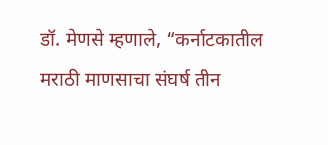डॉ. मेणसे म्हणाले, “कर्नाटकातील मराठी माणसाचा संघर्ष तीन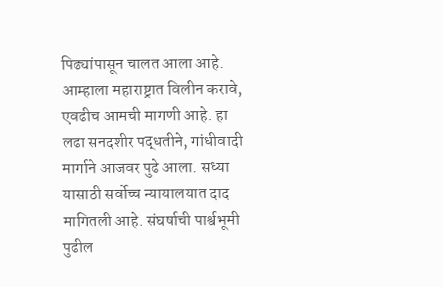पिढ्यांपासून चालत आला आहे. आम्हाला महाराष्ट्रात विलीन करावे, एवढीच आमची मागणी आहे. हा लढा सनदशीर पद्धतीने, गांधीवादी मार्गाने आजवर पुढे आला. सध्या यासाठी सर्वोच्च न्यायालयात दाद मागितली आहे. संघर्षाची पार्श्वभूमी पुढील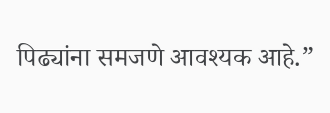पिढ्यांना समजणे आवश्यक आहे.”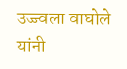उज्ज्वला वाघोले यांनी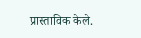प्रास्ताविक केले.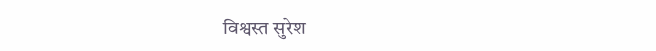विश्वस्त सुरेश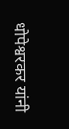धोपेश्वरकर यांनी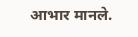आभार मानले.